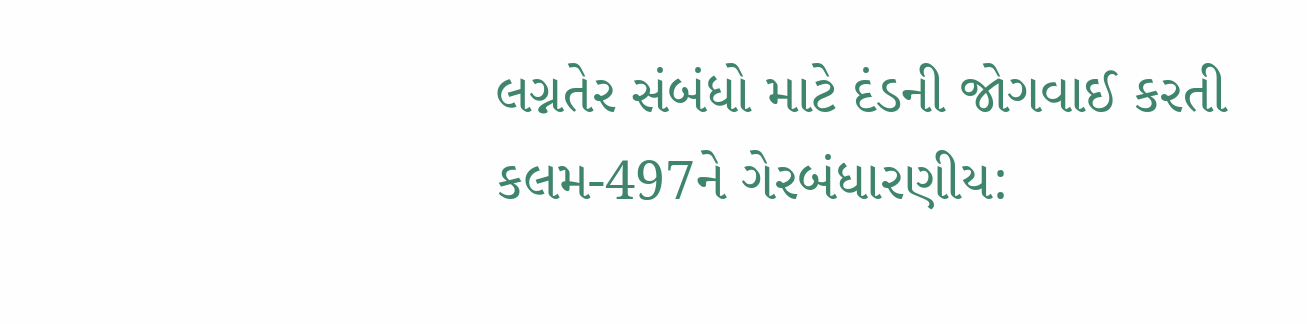લગ્નતેર સંબંધો માટે દંડની જોગવાઈ કરતી કલમ-497ને ગેરબંધારણીય: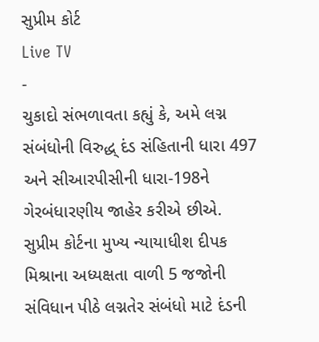સુપ્રીમ કોર્ટ
Live TV
-
ચુકાદો સંભળાવતા કહ્યું કે, અમે લગ્ન સંબંધોની વિરુદ્ધ્ દંડ સંહિતાની ધારા 497 અને સીઆરપીસીની ધારા-198ને ગેરબંધારણીય જાહેર કરીએ છીએ.
સુપ્રીમ કોર્ટના મુખ્ય ન્યાયાધીશ દીપક મિશ્રાના અધ્યક્ષતા વાળી 5 જજોની સંવિધાન પીઠે લગ્નતેર સંબંધો માટે દંડની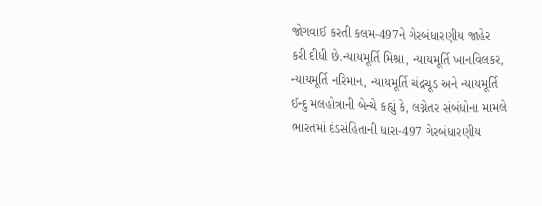જોગવાઈ કરતી કલમ-497ને ગેરબંધારણીય જાહેર કરી દીધી છે.ન્યાયમૂર્તિ મિશ્રા, ન્યાયમૂર્તિ ખાનવિલકર, ન્યાયમૂર્તિ નરિમાન, ન્યાયમૂર્તિ ચંદ્રચૂડ અને ન્યાયમૂર્તિ ઈન્દુ મલહોત્રાની બેન્ચે કહ્યું કે, લગ્નેતર સંબંધોના મામલે ભારતમાં દંડસંહિતાની ધારા-497 ગેરબંધારણીય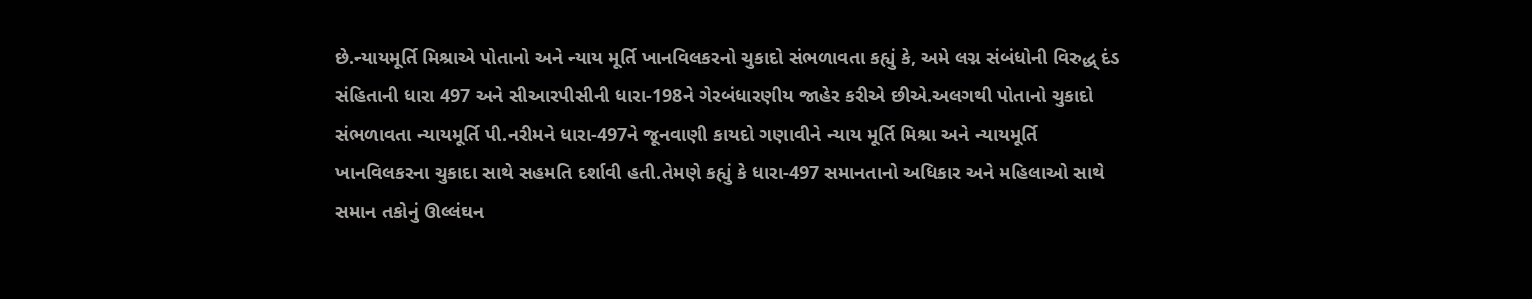છે.ન્યાયમૂર્તિ મિશ્રાએ પોતાનો અને ન્યાય મૂર્તિ ખાનવિલકરનો ચુકાદો સંભળાવતા કહ્યું કે, અમે લગ્ન સંબંધોની વિરુદ્ધ્ દંડ સંહિતાની ધારા 497 અને સીઆરપીસીની ધારા-198ને ગેરબંધારણીય જાહેર કરીએ છીએ.અલગથી પોતાનો ચુકાદો સંભળાવતા ન્યાયમૂર્તિ પી.નરીમને ધારા-497ને જૂનવાણી કાયદો ગણાવીને ન્યાય મૂર્તિ મિશ્રા અને ન્યાયમૂર્તિ ખાનવિલકરના ચુકાદા સાથે સહમતિ દર્શાવી હતી.તેમણે કહ્યું કે ધારા-497 સમાનતાનો અધિકાર અને મહિલાઓ સાથે સમાન તકોનું ઊલ્લંઘન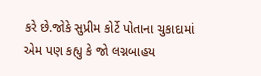કરે છે.જોકે સુપ્રીમ કોર્ટે પોતાના ચુકાદામાં એમ પણ કહ્યુ કે જો લગ્નબાહય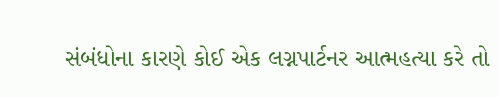સંબંધોના કારણે કોઈ એક લગ્નપાર્ટનર આત્મહત્યા કરે તો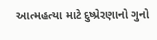આત્મહત્યા માટે દુષ્પ્રેરણાનો ગુનો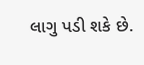લાગુ પડી શકે છે.